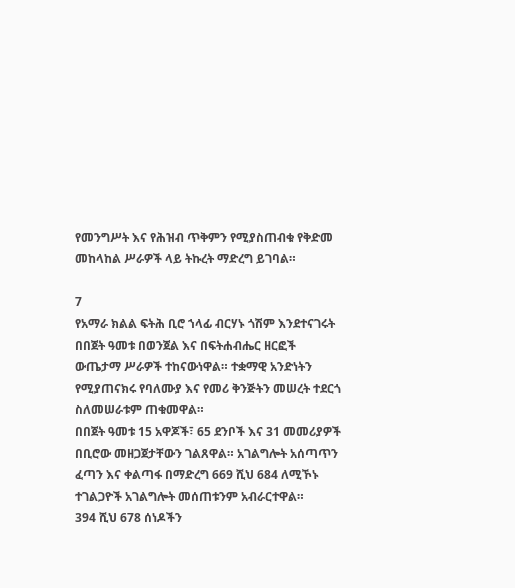የመንግሥት እና የሕዝብ ጥቅምን የሚያስጠብቁ የቅድመ መከላከል ሥራዎች ላይ ትኩረት ማድረግ ይገባል።

7
የአማራ ክልል ፍትሕ ቢሮ ኀላፊ ብርሃኑ ጎሽም እንደተናገሩት በበጀት ዓመቱ በወንጀል እና በፍትሐብሔር ዘርፎች ውጤታማ ሥራዎች ተከናውነዋል። ተቋማዊ አንድነትን የሚያጠናክሩ የባለሙያ እና የመሪ ቅንጅትን መሠረት ተደርጎ ስለመሠራቱም ጠቁመዋል።
በበጀት ዓመቱ 15 አዋጆች፣ 65 ደንቦች እና 31 መመሪያዎች በቢሮው መዘጋጀታቸውን ገልጸዋል። አገልግሎት አሰጣጥን ፈጣን እና ቀልጣፋ በማድረግ 669 ሺህ 684 ለሚኾኑ ተገልጋዮች አገልግሎት መሰጠቱንም አብራርተዋል።
394 ሺህ 678 ሰነዶችን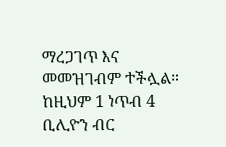ማረጋገጥ እና መመዝገብም ተችሏል። ከዚህም 1 ነጥብ 4 ቢሊዮን ብር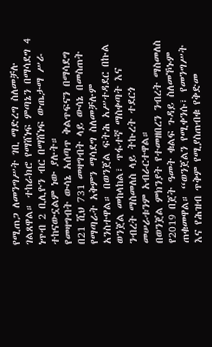የሚጠጋ ለመንግሥት ገቢ ማድረግ ስለመቻሉ ገልጸዋል። ተከራክሮ የማሸነፍ ምጣኔን በማሳደግ 4 ነጥብ 2 ቢሊዮን ብር በማሸነፍ ውጤታማ ሥራ ተከናውኗልም ነው ያሉት።
የመዛግብት ውሳኔ አሰጣጥ ቅልጥፍናን በማሳደግ በ21 ሺህ 731 መዛግብት ላይ ውሳኔ በመስጠት የማጣራት አቅምን ማሳደግ ስለመቻሉም አንስተዋል። በወንጀል ፍትሕ አሥተዳደር በኩል ወንጀል መከላከል፣ ጥፋተኛ ማስቀጣት እና ንብረት ማስመለስ ላይ ትኩረት ተደርጎ መሠራቱንም አብራርተዋል።
በወንጀል ምክንያት የተመዘበረን ንብረት ማስመለስ የ2019 በጀት ዓመት ቁልፍ ጉዳይ ስለመኾኑም ጠቁመዋል። “ወንጀልን የሚቀንሱ፣ የመንግሥት እና የሕዝብ ጥቅም የሚያስጠብቁ የቅድመ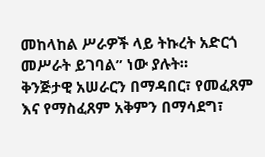መከላከል ሥራዎች ላይ ትኩረት አድርጎ መሥራት ይገባል” ነው ያሉት።
ቅንጅታዊ አሠራርን በማዳበር፣ የመፈጸም እና የማስፈጸም አቅምን በማሳደግ፣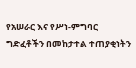የአሠራር እና የሥነ-ምግባር ግድፈቶችን በመከታተል ተጠያቂነትን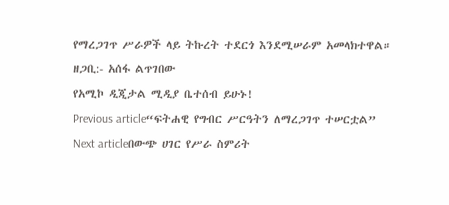የማረጋገጥ ሥራዎች ላይ ትኩረት ተደርጎ እንደሚሠራም አመላክተዋል።
ዘጋቢ:- አሰፋ ልጥገበው
የአሚኮ ዲጂታል ሚዲያ ቤተሰብ ይሁኑ!
Previous article“ፍትሐዊ የግብር ሥርዓትን ለማረጋገጥ ተሠርቷል”
Next articleበውጭ ሀገር የሥራ ስምሪት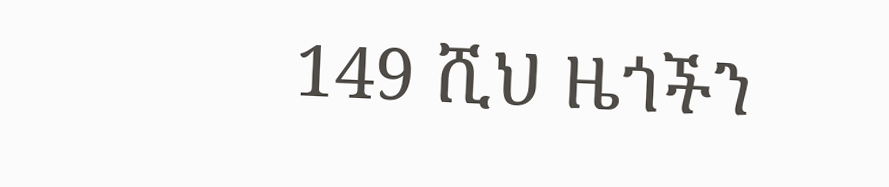149 ሺህ ዜጎችን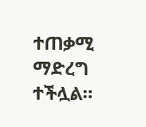ተጠቃሚ ማድረግ ተችሏል።